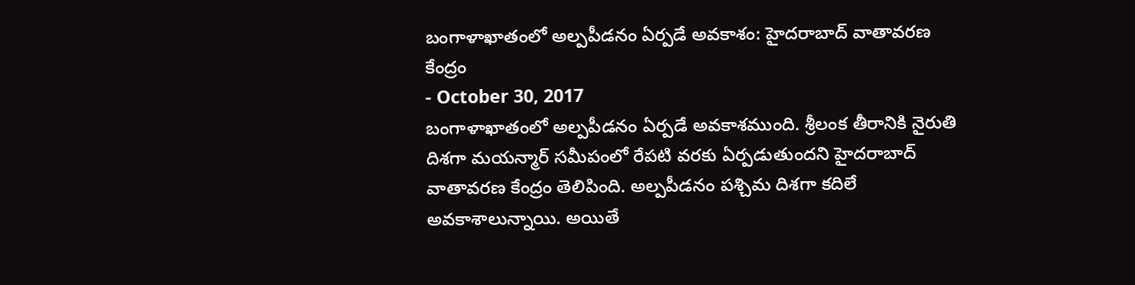బంగాళాఖాతంలో అల్పపీడనం ఏర్పడే అవకాశం: హైదరాబాద్ వాతావరణ కేంద్రం
- October 30, 2017
బంగాళాఖాతంలో అల్పపీడనం ఏర్పడే అవకాశముంది. శ్రీలంక తీరానికి నైరుతి దిశగా మయన్మార్ సమీపంలో రేపటి వరకు ఏర్పడుతుందని హైదరాబాద్ వాతావరణ కేంద్రం తెలిపింది. అల్పపీడనం పశ్చిమ దిశగా కదిలే అవకాశాలున్నాయి. అయితే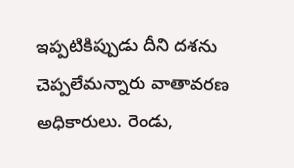ఇప్పటికిప్పుడు దీని దశను చెప్పలేమన్నారు వాతావరణ అధికారులు. రెండు,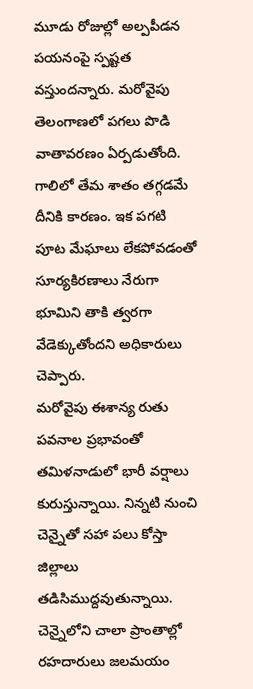మూడు రోజుల్లో అల్పపీడన పయనంపై స్పష్టత వస్తుందన్నారు. మరోవైపు తెలంగాణలో పగలు పొడి వాతావరణం ఏర్పడుతోంది. గాలిలో తేమ శాతం తగ్గడమే దీనికి కారణం. ఇక పగటి పూట మేఘాలు లేకపోవడంతో సూర్యకిరణాలు నేరుగా భూమిని తాకి త్వరగా వేడెక్కుతోందని అధికారులు చెప్పారు.
మరోవైపు ఈశాన్య రుతు పవనాల ప్రభావంతో తమిళనాడులో భారీ వర్షాలు కురుస్తున్నాయి. నిన్నటి నుంచి చెన్నైతో సహా పలు కోస్తా జిల్లాలు తడిసిముద్దవుతున్నాయి. చెన్నైలోని చాలా ప్రాంతాల్లో రహదారులు జలమయం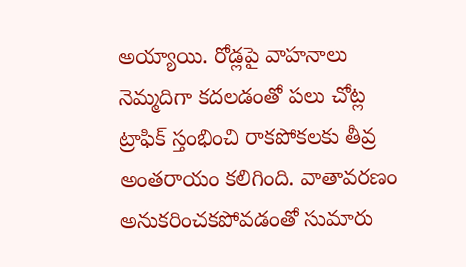అయ్యాయి. రోడ్లపై వాహనాలు నెమ్మదిగా కదలడంతో పలు చోట్ల ట్రాఫిక్ స్తంభించి రాకపోకలకు తీవ్ర అంతరాయం కలిగింది. వాతావరణం అనుకరించకపోవడంతో సుమారు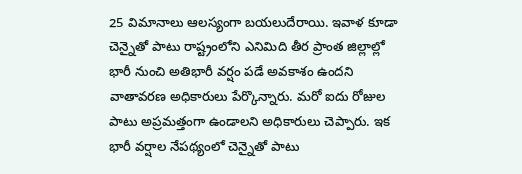25 విమానాలు ఆలస్యంగా బయలుదేరాయి. ఇవాళ కూడా చెన్నైతో పాటు రాష్ట్రంలోని ఎనిమిది తీర ప్రాంత జిల్లాల్లో భారీ నుంచి అతిభారీ వర్షం పడే అవకాశం ఉందని వాతావరణ అధికారులు పేర్కొన్నారు. మరో ఐదు రోజుల పాటు అప్రమత్తంగా ఉండాలని అధికారులు చెప్పారు. ఇక భారీ వర్షాల నేపథ్యంలో చెన్నైతో పాటు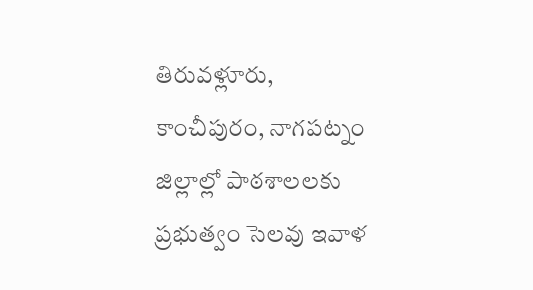తిరువళ్లూరు, కాంచీపురం, నాగపట్నం జిల్లాల్లో పాఠశాలలకు ప్రభుత్వం సెలవు ఇవాళ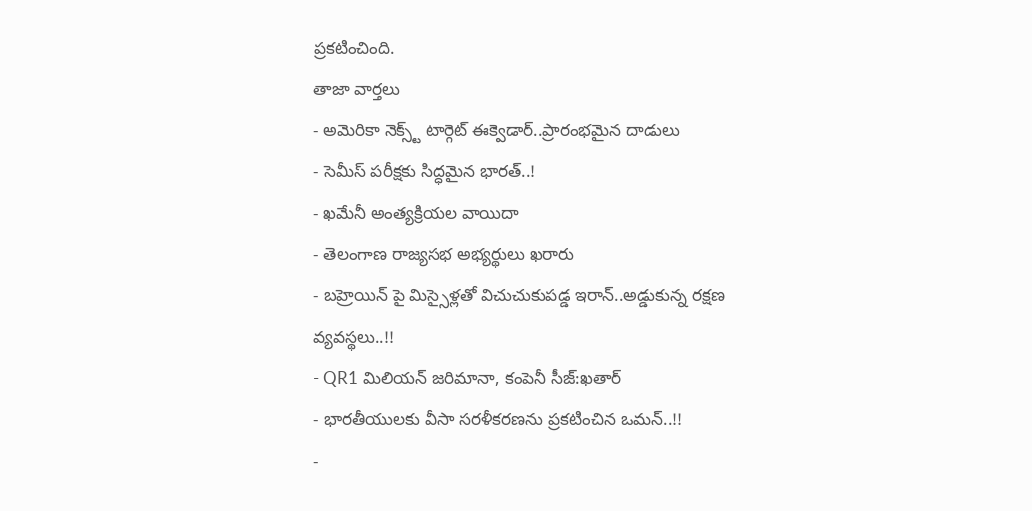ప్రకటించింది.
తాజా వార్తలు
- అమెరికా నెక్స్ట్ టార్గెట్ ఈక్వెడార్..ప్రారంభమైన దాడులు
- సెమీస్ పరీక్షకు సిద్ధమైన భారత్..!
- ఖమేనీ అంత్యక్రియల వాయిదా
- తెలంగాణ రాజ్యసభ అభ్యర్థులు ఖరారు
- బహ్రెయిన్ పై మిస్సైళ్లతో విచుచుకుపడ్డ ఇరాన్..అడ్డుకున్న రక్షణ వ్యవస్థలు..!!
- QR1 మిలియన్ జరిమానా, కంపెనీ సీజ్:ఖతార్
- భారతీయులకు వీసా సరళీకరణను ప్రకటించిన ఒమన్..!!
-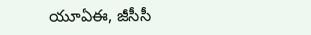యూఏఈ, జీసీసీ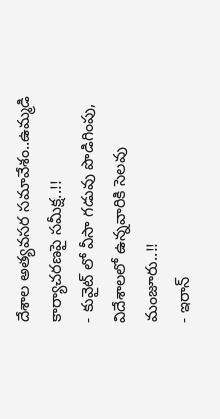దేశాల అత్యవసర సమావేశం..ఉమ్మడి కార్యాచరణపై సమీక్ష..!!
- కువైట్ లో వీసా గడువు పొడిగింపు, విదేశాలలో ఉన్నవారికి సెలవు మంజూరు..!!
- ఇరాన్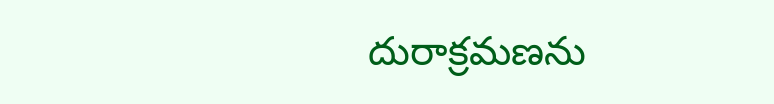దురాక్రమణను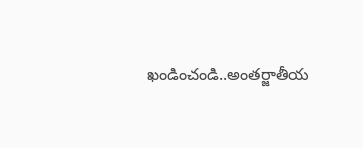ఖండించండి..అంతర్జాతీయ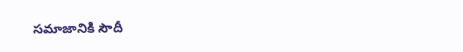సమాజానికి సౌదీ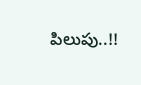పిలుపు..!!